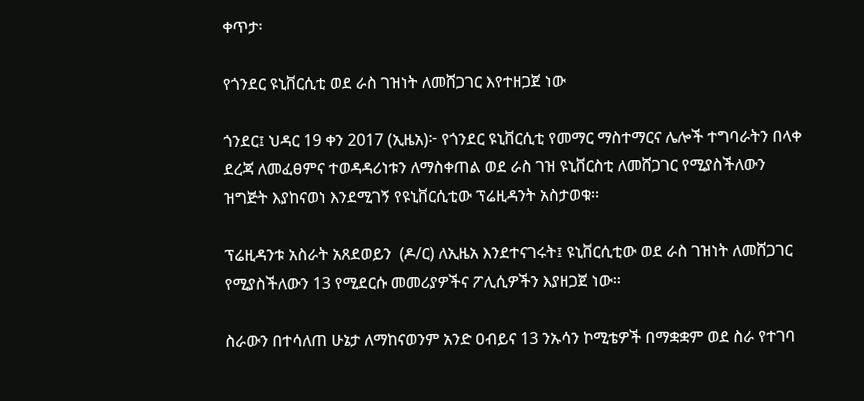ቀጥታ፡

የጎንደር ዩኒቨርሲቲ ወደ ራስ ገዝነት ለመሸጋገር እየተዘጋጀ ነው

ጎንደር፤ ህዳር 19 ቀን 2017 (ኢዜአ)፦ የጎንደር ዩኒቨርሲቲ የመማር ማስተማርና ሌሎች ተግባራትን በላቀ ደረጃ ለመፈፀምና ተወዳዳሪነቱን ለማስቀጠል ወደ ራስ ገዝ ዩኒቨርስቲ ለመሸጋገር የሚያስችለውን ዝግጅት እያከናወነ እንደሚገኝ የዩኒቨርሲቲው ፕሬዚዳንት አስታወቁ፡፡

ፕሬዚዳንቱ አስራት አጸደወይን  (ዶ/ር) ለኢዜአ እንደተናገሩት፤ ዩኒቨርሲቲው ወደ ራስ ገዝነት ለመሸጋገር የሚያስችለውን 13 የሚደርሱ መመሪያዎችና ፖሊሲዎችን እያዘጋጀ ነው፡፡

ስራውን በተሳለጠ ሁኔታ ለማከናወንም አንድ ዐብይና 13 ንኡሳን ኮሚቴዎች በማቋቋም ወደ ስራ የተገባ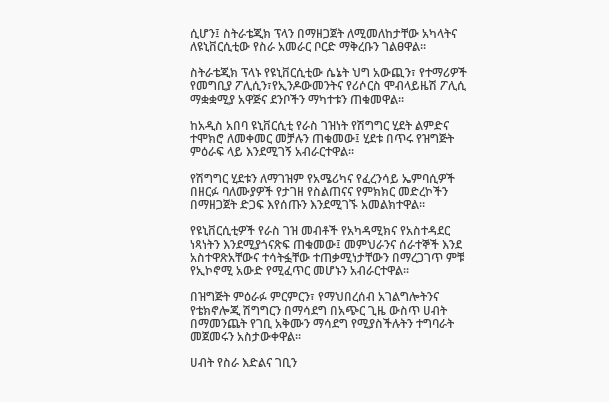ሲሆን፤ ስትራቴጂክ ፕላን በማዘጋጀት ለሚመለከታቸው አካላትና ለዩኒቨርሲቲው የስራ አመራር ቦርድ ማቅረቡን ገልፀዋል፡፡

ስትራቴጂክ ፕላኑ የዩኒቨርሲቲው ሴኔት ህግ አውጪን፣ የተማሪዎች የመግቢያ ፖሊሲን፣የኢንዶውመንትና የሪሶርስ ሞብላይዜሽ ፖሊሲ ማቋቋሚያ አዋጅና ደንቦችን ማካተቱን ጠቁመዋል፡፡

ከአዲስ አበባ ዩኒቨርሲቲ የራስ ገዝነት የሽግግር ሂደት ልምድና ተሞክሮ ለመቀመር መቻሉን ጠቁመው፤ ሂደቱ በጥሩ የዝግጅት ምዕራፍ ላይ እንደሚገኝ አብራርተዋል።

የሽግግር ሂደቱን ለማገዝም የአሜሪካና የፈረንሳይ ኤምባሲዎች በዘርፉ ባለሙያዎች የታገዘ የስልጠናና የምክክር መድረኮችን በማዘጋጀት ድጋፍ እየሰጡን እንደሚገኙ አመልክተዋል።

የዩኒቨርሲቲዎች የራስ ገዝ መብቶች የአካዳሚክና የአስተዳደር ነጻነትን እንደሚያጎናጽፍ ጠቁመው፤ መምህራንና ሰራተኞች እንደ አስተዋጽአቸውና ተሳትፏቸው ተጠቃሚነታቸውን በማረጋገጥ ምቹ የኢኮኖሚ አውድ የሚፈጥር መሆኑን አብራርተዋል፡፡

በዝግጅት ምዕራፉ ምርምርን፣ የማህበረሰብ አገልግሎትንና የቴክኖሎጂ ሽግግርን በማሳደግ በአጭር ጊዜ ውስጥ ሀብት በማመንጨት የገቢ አቅሙን ማሳደግ የሚያስችሉትን ተግባራት መጀመሩን አስታውቀዋል፡፡

ሀብት የስራ እድልና ገቢን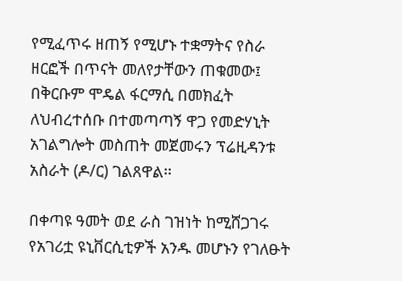የሚፈጥሩ ዘጠኝ የሚሆኑ ተቋማትና የስራ ዘርፎች በጥናት መለየታቸውን ጠቁመው፤ በቅርቡም ሞዴል ፋርማሲ በመክፈት ለህብረተሰቡ በተመጣጣኝ ዋጋ የመድሃኒት አገልግሎት መስጠት መጀመሩን ፕሬዚዳንቱ አስራት (ዶ/ር) ገልጸዋል፡፡

በቀጣዩ ዓመት ወደ ራስ ገዝነት ከሚሸጋገሩ የአገሪቷ ዩኒቨርሲቲዎች አንዱ መሆኑን የገለፁት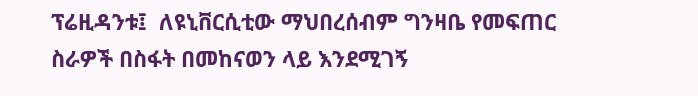ፕሬዚዳንቱ፤  ለዩኒቨርሲቲው ማህበረሰብም ግንዛቤ የመፍጠር ስራዎች በስፋት በመከናወን ላይ እንደሚገኝ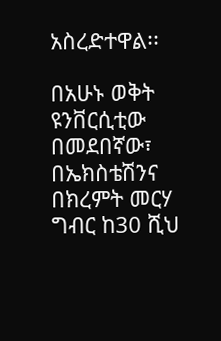አስረድተዋል፡፡

በአሁኑ ወቅት ዩንቨርሲቲው በመደበኛው፣ በኤክስቴሽንና በክረምት መርሃ ግብር ከ30 ሺህ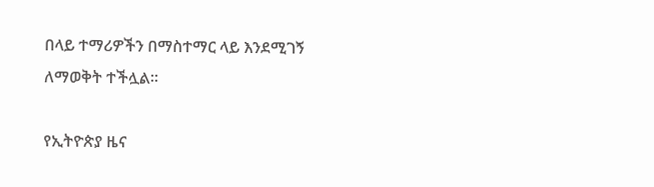በላይ ተማሪዎችን በማስተማር ላይ እንደሚገኝ ለማወቅት ተችሏል፡፡

የኢትዮጵያ ዜና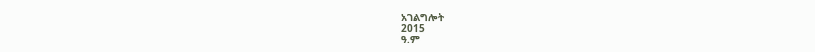አገልግሎት
2015
ዓ.ም